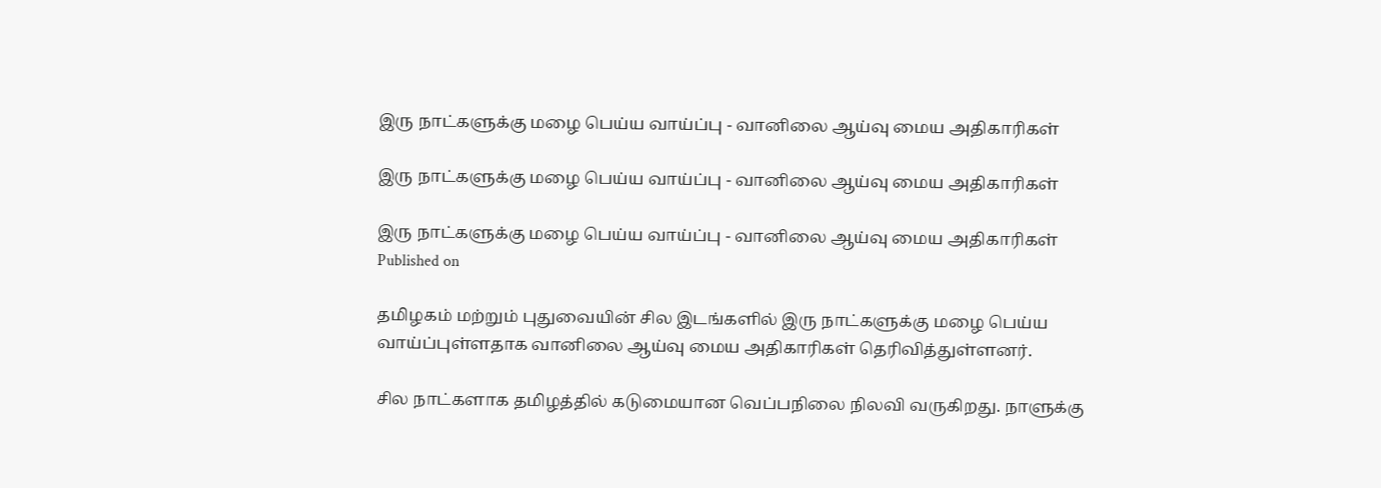இரு நாட்களுக்கு மழை பெய்ய வாய்ப்பு - வானிலை ஆய்வு மைய அதிகாரிகள்

இரு நாட்களுக்கு மழை பெய்ய வாய்ப்பு - வானிலை ஆய்வு மைய அதிகாரிகள்

இரு நாட்களுக்கு மழை பெய்ய வாய்ப்பு - வானிலை ஆய்வு மைய அதிகாரிகள்
Published on

தமிழகம் மற்றும் புதுவையின் சில இடங்களில் இரு நாட்களுக்கு மழை பெய்ய வாய்ப்புள்ளதாக வானிலை ஆய்வு மைய அதிகாரிகள் தெரிவித்துள்ளனர்.

சில நாட்களாக தமிழத்தில் கடுமையான வெப்பநிலை நிலவி வருகிறது. நாளுக்கு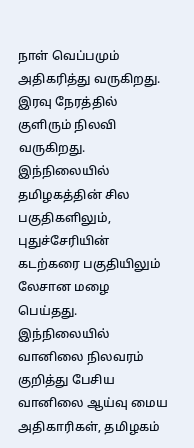நாள் வெப்பமும் அதிகரித்து வருகிறது. இரவு நேரத்தில் குளிரும் நிலவி வருகிறது. இந்நிலையில் தமிழகத்தின் சில பகுதிகளிலும், புதுச்சேரியின் கடற்கரை பகுதியிலும் லேசான மழை பெய்தது. இந்நிலையில் வானிலை நிலவரம் குறித்து பேசிய வானிலை ஆய்வு மைய அதிகாரிகள், தமிழகம்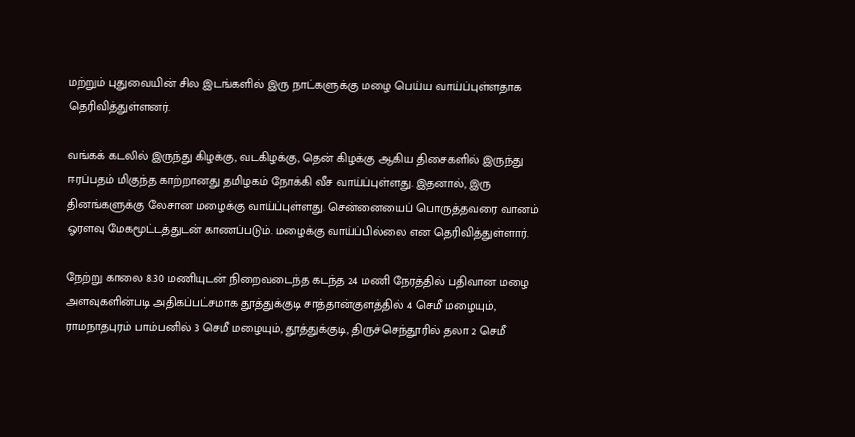மற்றும் புதுவையின் சில இடங்களில் இரு நாட்களுக்கு மழை பெய்ய வாய்ப்புள்ளதாக தெரிவித்துள்ளனர்.

வங்கக் கடலில் இருந்து கிழக்கு, வடகிழக்கு, தென் கிழக்கு ஆகிய திசைகளில் இருந்து ஈரப்பதம் மிகுந்த காற்றானது தமிழகம் நோக்கி வீச வாய்ப்புள்ளது. இதனால், இரு தினங்களுக்கு லேசான மழைக்கு வாய்ப்புள்ளது. சென்னையைப் பொருத்தவரை வானம் ஓரளவு மேகமூட்டத்துடன் காணப்படும். மழைக்கு வாய்ப்பில்லை என தெரிவித்துள்ளார்.

நேற்று காலை 8.30 மணியுடன் நிறைவடைந்த கடந்த 24 மணி நேரத்தில் பதிவான மழை அளவுகளின்படி அதிகப்பட்சமாக தூத்துக்குடி சாத்தான்குளத்தில் 4 செமீ மழையும், ராமநாதபுரம் பாம்பனில் 3 செமீ மழையும், தூத்துக்குடி, திருச்செந்தூரில் தலா 2 செமீ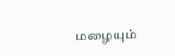மழையும்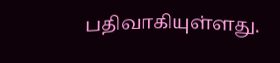பதிவாகியுள்ளது.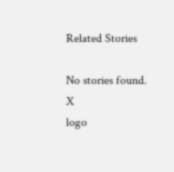Related Stories

No stories found.
X
logo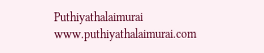Puthiyathalaimurai
www.puthiyathalaimurai.com